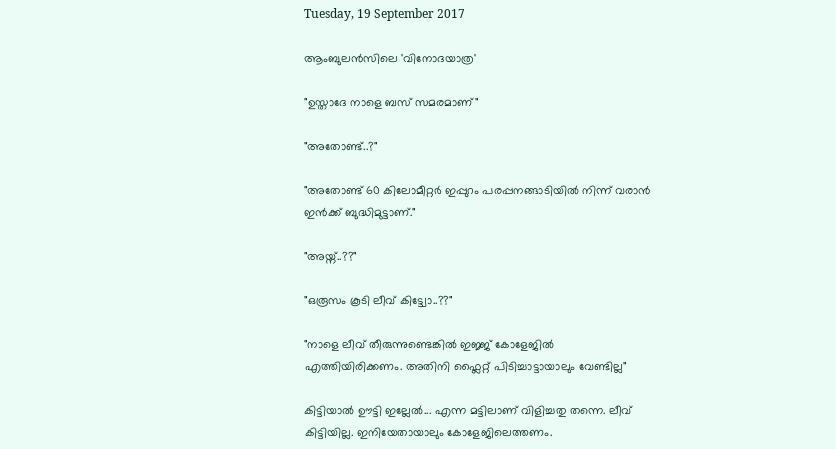Tuesday, 19 September 2017

ആംബുലൻസിലെ 'വിനോദയാത്ര'

"ഉസ്താദേ നാളെ ബസ്‌ സമരമാണ്‌"

"അതോണ്ട്‌..?"

"അതോണ്ട്‌ 60 കിലോമീറ്റർ ഇപ്പുറം പരപ്പനങ്ങാടിയിൽ നിന്ന് വരാൻ ഇൻക്ക്‌ ബുദ്ധിമുട്ടാണ്‌."

"അയ്ന്‌..??"

"ഒരൂസം കൂടി ലീവ്‌ കിട്ട്വോ..??"

"നാളെ ലീവ്‌ തീരുന്നുണ്ടെങ്കിൽ ഇജ്ജ്‌ കോളേജിൽ എത്തിയിരിക്കണം. അതിനി ഫ്ലൈറ്റ്‌ പിടിച്ചാട്ടായാലും വേണ്ടില്ല"

കിട്ടിയാൽ ഊട്ടി ഇല്ലേൽ... എന്ന മട്ടിലാണ്‌ വിളിച്ചതു തന്നെ. ലീവ്‌ കിട്ടിയില്ല. ഇനിയേതായാലും കോളേജിലെത്തണം.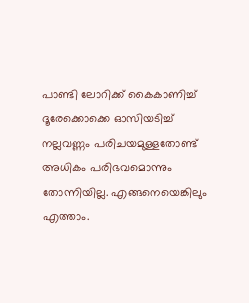പാണ്ടി ലോറിക്ക്‌ കൈകാണിച്ച്‌ ദൂരേക്കൊക്കെ ഓസിയടിച്ച്‌ നല്ലവണ്ണം പരിചയമുള്ളതോണ്ട്‌ അധികം പരിഭവമൊന്നും തോന്നിയില്ല. എങ്ങനെയെങ്കിലും എത്താം.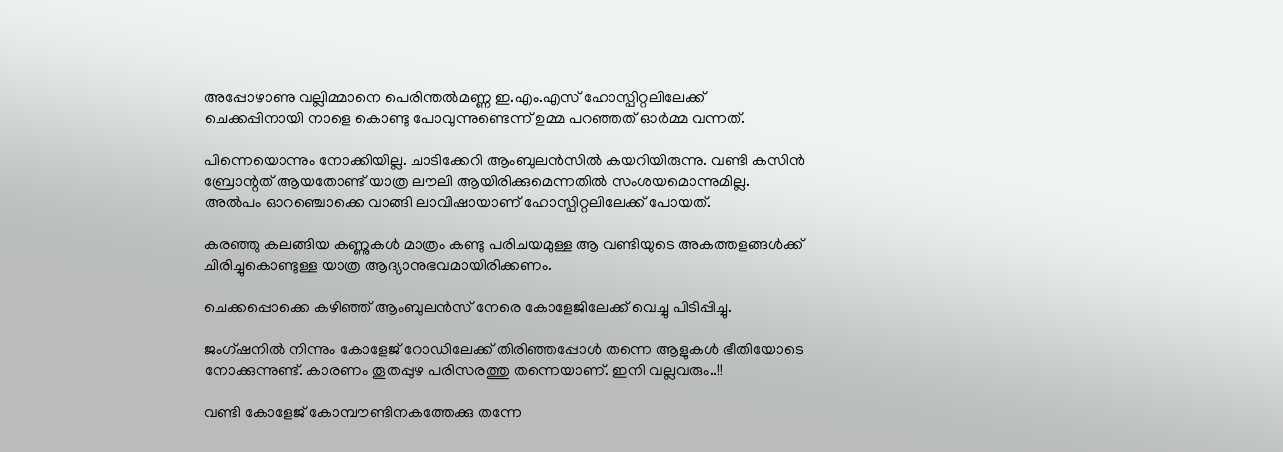അപ്പോഴാണു വല്ലിമ്മാനെ പെരിന്തൽമണ്ണ ഇ.എം.എസ്‌ ഹോസ്പിറ്റലിലേക്ക്‌ ചെക്കപ്പിനായി നാളെ കൊണ്ടു പോവുന്നുണ്ടെന്ന് ഉമ്മ പറഞ്ഞത്‌ ഓർമ്മ വന്നത്‌.

പിന്നെയൊന്നും നോക്കിയില്ല. ചാടിക്കേറി ആംബുലൻസിൽ കയറിയിരുന്നു. വണ്ടി കസിൻ ബ്രോന്റത്‌ ആയതോണ്ട്‌ യാത്ര ലൗലി ആയിരിക്കുമെന്നതിൽ സംശയമൊന്നുമില്ല. അൽപം ഓറഞ്ചൊക്കെ വാങ്ങി ലാവിഷായാണ്‌ ഹോസ്പിറ്റലിലേക്ക്‌ പോയത്‌.

കരഞ്ഞു കലങ്ങിയ കണ്ണുകൾ മാത്രം കണ്ടു പരിചയമുള്ള ആ വണ്ടിയുടെ അകത്തളങ്ങൾക്ക്‌ ചിരിച്ചുകൊണ്ടുള്ള യാത്ര ആദ്യാനുഭവമായിരിക്കണം.

ചെക്കപ്പൊക്കെ കഴിഞ്ഞ്‌ ആംബുലൻസ്‌ നേരെ കോളേജിലേക്ക്‌ വെച്ചു പിടിപ്പിച്ചു.

ജംഗ്ഷനിൽ നിന്നും കോളേജ്‌ റോഡിലേക്ക്‌ തിരിഞ്ഞപ്പോൾ തന്നെ ആളുകൾ ഭീതിയോടെ നോക്കുന്നുണ്ട്‌. കാരണം തൂതപ്പുഴ പരിസരത്തു തന്നെയാണ്‌. ഇനി വല്ലവരും..!!

വണ്ടി കോളേജ്‌ കോമ്പൗണ്ടിനകത്തേക്കു തന്നേ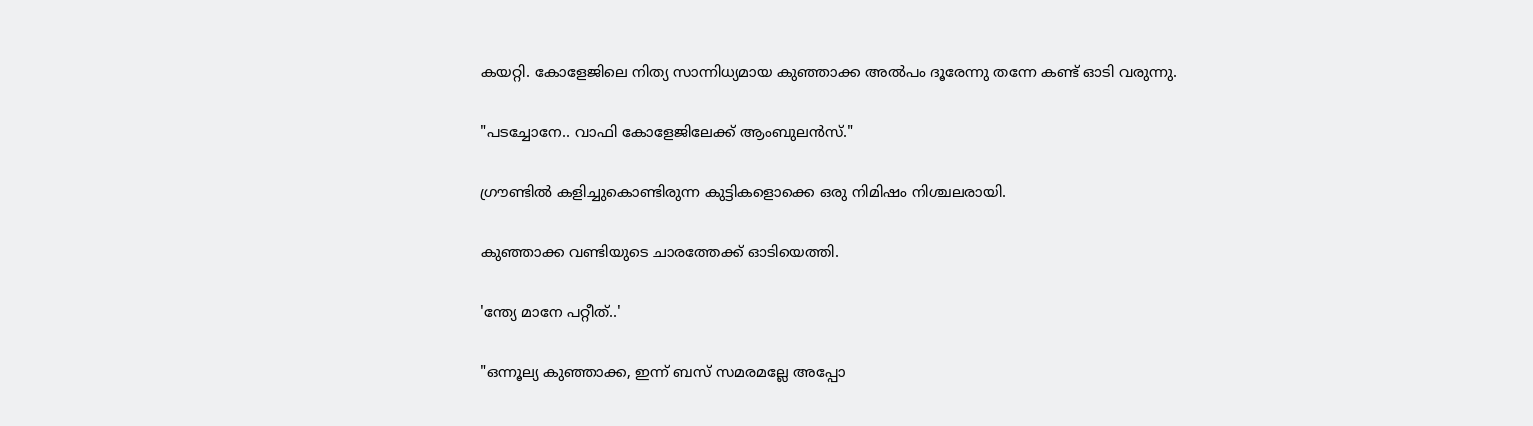കയറ്റി. കോളേജിലെ നിത്യ സാന്നിധ്യമായ കുഞ്ഞാക്ക അൽപം ദൂരേന്നു തന്നേ കണ്ട്‌ ഓടി വരുന്നു.

"പടച്ചോനേ.. വാഫി കോളേജിലേക്ക്‌ ആംബുലൻസ്‌."

ഗ്രൗണ്ടിൽ കളിച്ചുകൊണ്ടിരുന്ന കുട്ടികളൊക്കെ ഒരു നിമിഷം നിശ്ചലരായി.

കുഞ്ഞാക്ക വണ്ടിയുടെ ചാരത്തേക്ക്‌ ഓടിയെത്തി.

'ന്ത്യേ മാനേ പറ്റീത്‌..'

"ഒന്നൂല്യ കുഞ്ഞാക്ക, ഇന്ന് ബസ്‌ സമരമല്ലേ അപ്പോ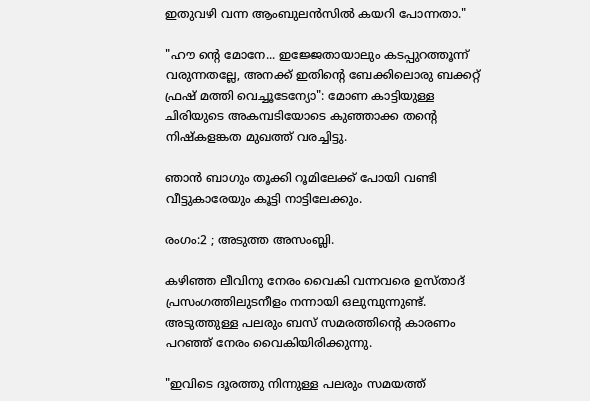ഇതുവഴി വന്ന ആംബുലൻസിൽ കയറി പോന്നതാ."

"ഹൗ ന്റെ മോനേ... ഇജ്ജേതായാലും കടപ്പുറത്തൂന്ന് വരുന്നതല്ലേ, അനക്ക്‌ ഇതിന്റെ ബേക്കിലൊരു ബക്കറ്റ്‌ ഫ്രഷ്‌ മത്തി വെച്ചൂടേന്യോ": മോണ കാട്ടിയുള്ള ചിരിയുടെ അകമ്പടിയോടെ കുഞ്ഞാക്ക തന്റെ നിഷ്കളങ്കത മുഖത്ത്‌ വരച്ചിട്ടു.

ഞാൻ ബാഗും തൂക്കി റൂമിലേക്ക്‌ പോയി വണ്ടി വീട്ടുകാരേയും കൂട്ടി നാട്ടിലേക്കും.

രംഗം:2 ; അടുത്ത അസംബ്ലി.

കഴിഞ്ഞ ലീവിനു നേരം വൈകി വന്നവരെ ഉസ്താദ്‌ പ്രസംഗത്തിലുടനീളം നന്നായി ഒലുമ്പുന്നുണ്ട്‌. അടുത്തുള്ള പലരും ബസ്‌ സമരത്തിന്റെ കാരണം പറഞ്ഞ്‌ നേരം വൈകിയിരിക്കുന്നു.

"ഇവിടെ ദൂരത്തു നിന്നുള്ള പലരും സമയത്ത്‌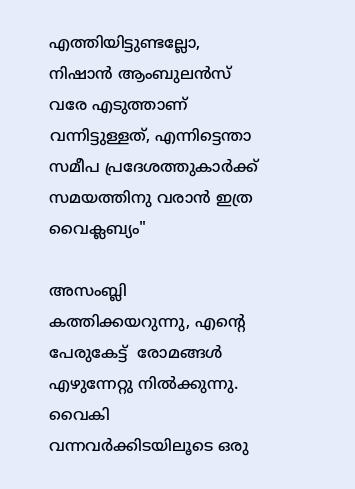എത്തിയിട്ടുണ്ടല്ലോ, നിഷാൻ ആംബുലൻസ്‌ വരേ എടുത്താണ്‌ വന്നിട്ടുള്ളത്‌, എന്നിട്ടെന്താ സമീപ പ്രദേശത്തുകാർക്ക്‌ സമയത്തിനു വരാൻ ഇത്ര വൈക്ലബ്യം"

അസംബ്ലി കത്തിക്കയറുന്നു, എന്റെ പേരുകേട്ട്‌  രോമങ്ങൾ എഴുന്നേറ്റു നിൽക്കുന്നു. വൈകി വന്നവർക്കിടയിലൂടെ ഒരു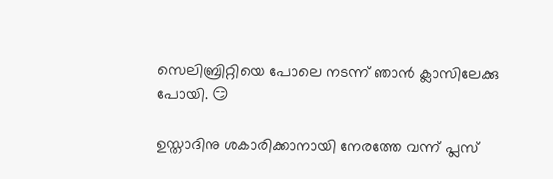സെലിബ്രിറ്റിയെ പോലെ നടന്ന് ഞാൻ ക്ലാസിലേക്കു പോയി. 😏

ഉസ്താദിനു ശകാരിക്കാനായി നേരത്തേ വന്ന് പ്ലസ്‌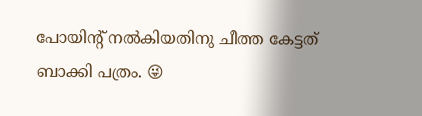പോയിന്റ്‌ നൽകിയതിനു ചീത്ത കേട്ടത്‌ ബാക്കി പത്രം. 😜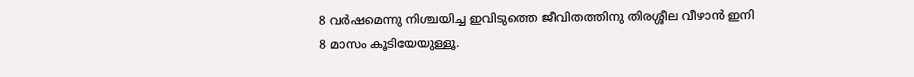8 വർഷമെന്നു നിശ്ചയിച്ച ഇവിടുത്തെ ജീവിതത്തിനു തിരശ്ശീല വീഴാൻ ഇനി 8 മാസം കൂടിയേയുള്ളൂ.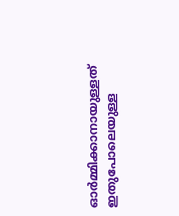ഓർമ്മിക്കാനായുള്ളത്‌ ഇതുപോലെയുള്ള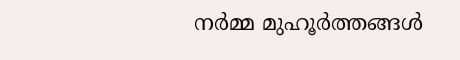നർമ്മ മുഹൂർത്തങ്ങൾ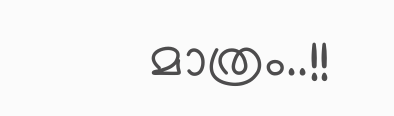മാത്രം..!!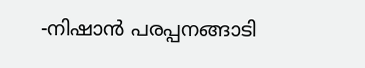-നിഷാൻ പരപ്പനങ്ങാടി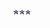***